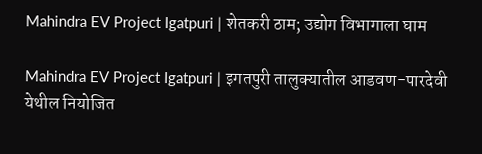Mahindra EV Project Igatpuri | शेतकरी ठाम; उद्योग विभागाला घाम

Mahindra EV Project Igatpuri | इगतपुरी तालुक्यातील आडवण-पारदेवी येथील नियोजित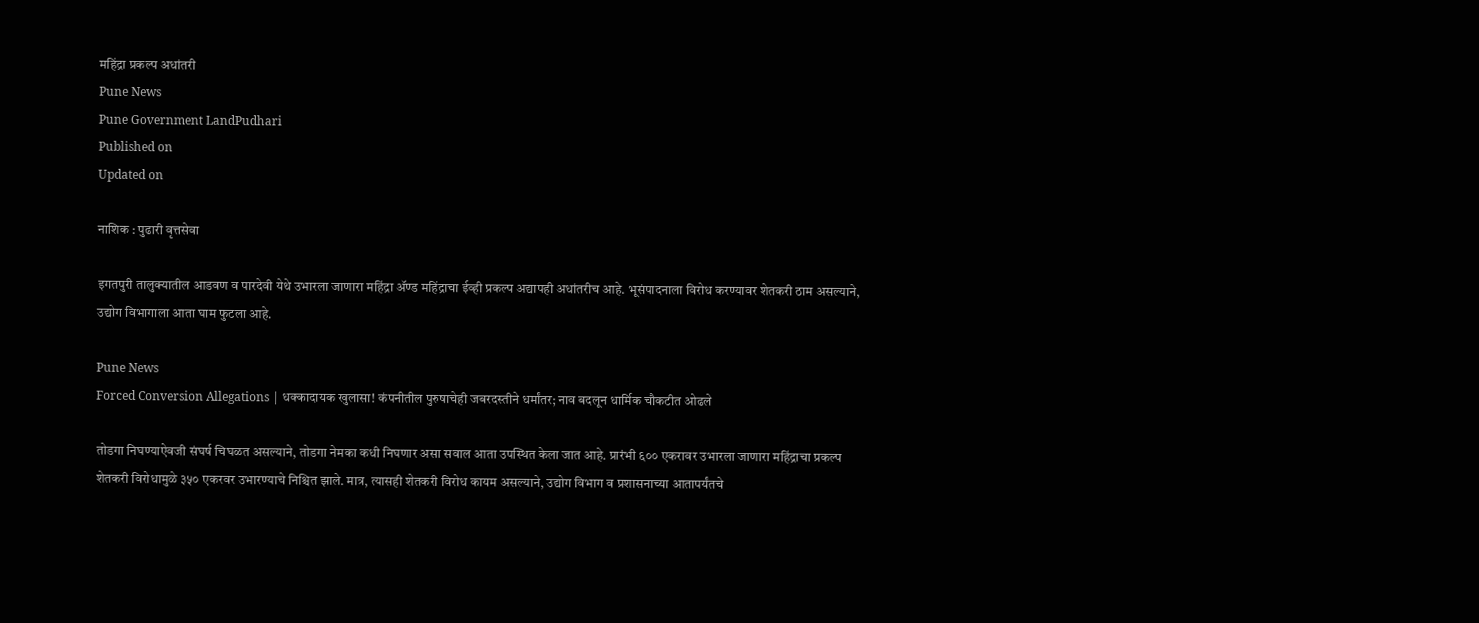महिंद्रा प्रकल्प अधांतरी
Pune News
Pune Government LandPudhari
Published on
Updated on

नाशिक : पुढारी वृत्तसेवा

इगतपुरी तालुक्यातील आडवण व पारदेवी येथे उभारला जाणारा महिंद्रा ॲण्ड महिंद्राचा ईव्ही प्रकल्प अद्यापही अधांतरीच आहे. भूसंपादनाला विरोध करण्यावर शेतकरी ठाम असल्याने, उद्योग विभागाला आता घाम फुटला आहे.

Pune News
Forced Conversion Allegations | धक्कादायक खुलासा! कंपनीतील पुरुषाचेही जबरदस्तीने धर्मांतर; नाव बदलून धार्मिक चौकटीत ओढले

तोडगा निघण्याऐवजी संघर्ष चिघळत असल्याने, तोडगा नेमका कधी निघणार असा सवाल आता उपस्थित केला जात आहे. प्रारंभी ६०० एकरावर उभारला जाणारा महिंद्राचा प्रकल्प शेतकरी विरोधामुळे ३५० एकरवर उभारण्याचे निश्चित झाले. मात्र, त्यासही शेतकरी विरोध कायम असल्याने, उद्योग विभाग व प्रशासनाच्या आतापर्यंतचे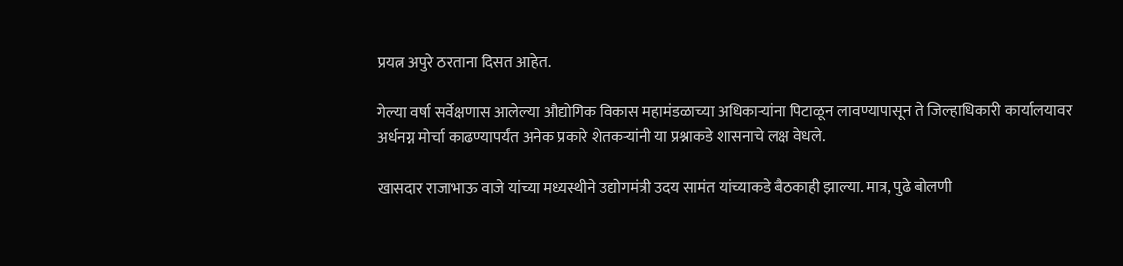प्रयत्न अपुरे ठरताना दिसत आहेत.

गेल्या वर्षा सर्वेक्षणास आलेल्या औद्योगिक विकास महामंडळाच्या अधिकाऱ्यांना पिटाळून लावण्यापासून ते जिल्हाधिकारी कार्यालयावर अर्धनग्न मोर्चा काढण्यापर्यंत अनेक प्रकारे शेतकऱ्यांनी या प्रश्नाकडे शासनाचे लक्ष वेधले.

खासदार राजाभाऊ वाजे यांच्या मध्यस्थीने उद्योगमंत्री उदय सामंत यांच्याकडे बैठकाही झाल्या. मात्र, पुढे बोलणी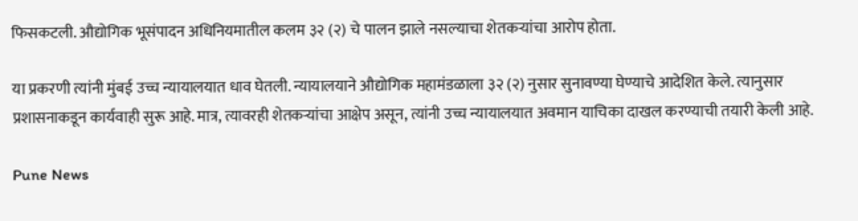फिसकटली. औद्योगिक भूसंपादन अधिनियमातील कलम ३२ (२) चे पालन झाले नसल्याचा शेतकऱ्यांचा आरोप होता.

या प्रकरणी त्यांनी मुंबई उच्च न्यायालयात धाव घेतली. न्यायालयाने औद्योगिक महामंडळाला ३२ (२) नुसार सुनावण्या घेण्याचे आदेशित केले. त्यानुसार प्रशासनाकडून कार्यवाही सुरू आहे. मात्र, त्यावरही शेतकऱ्यांचा आक्षेप असून, त्यांनी उच्च न्यायालयात अवमान याचिका दाखल करण्याची तयारी केली आहे.

Pune News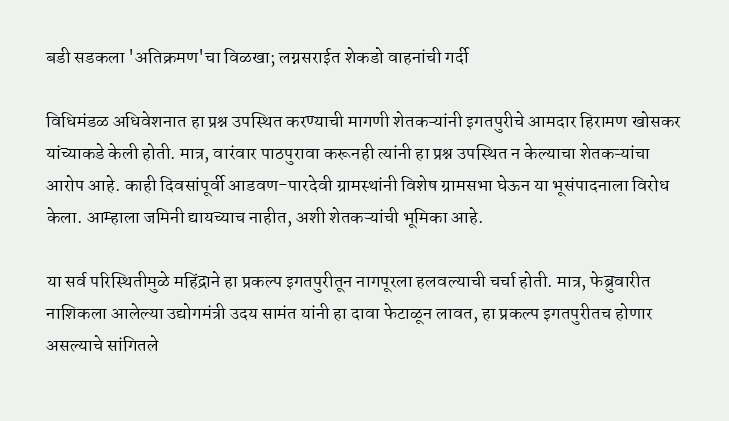बडी सडकला 'अतिक्रमण'चा विळखा; लग्नसराईत शेकडो वाहनांची गर्दी

विधिमंडळ अधिवेशनात हा प्रश्न उपस्थित करण्याची मागणी शेतकऱ्यांनी इगतपुरीचे आमदार हिरामण खोसकर यांच्याकडे केली होती. मात्र, वारंवार पाठपुरावा करूनही त्यांनी हा प्रश्न उपस्थित न केल्याचा शेतकऱ्यांचा आरोप आहे. काही दिवसांपूर्वी आडवण-पारदेवी ग्रामस्थांनी विशेष ग्रामसभा घेऊन या भूसंपादनाला विरोध केला. आम्हाला जमिनी द्यायच्याच नाहीत, अशी शेतकऱ्यांची भूमिका आहे.

या सर्व परिस्थितीमुळे महिंद्राने हा प्रकल्प इगतपुरीतून नागपूरला हलवल्याची चर्चा होती. मात्र, फेब्रुवारीत नाशिकला आलेल्या उद्योगमंत्री उदय सामंत यांनी हा दावा फेटाळून लावत, हा प्रकल्प इगतपुरीतच होणार असल्याचे सांगितले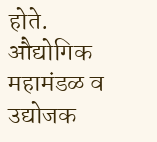होते. औद्योगिक महामंडळ व उद्योजक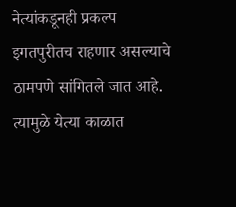नेत्यांकडूनही प्रकल्प इगतपुरीतच राहणार असल्याचे ठामपणे सांगितले जात आहे. त्यामुळे येत्या काळात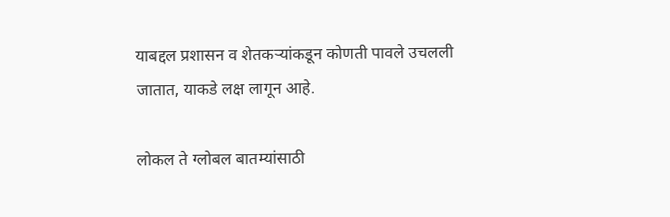याबद्दल प्रशासन व शेतकऱ्यांकडून कोणती पावले उचलली जातात, याकडे लक्ष लागून आहे.

लोकल ते ग्लोबल बातम्यांसाठी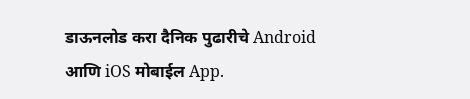डाऊनलोड करा दैनिक पुढारीचे Android आणि iOS मोबाईल App.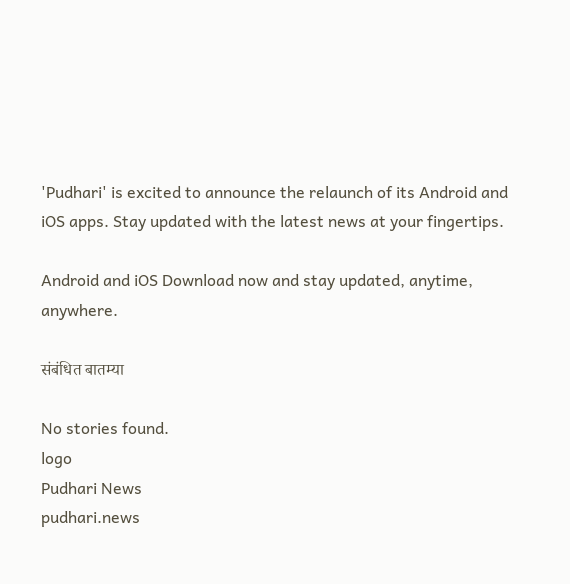'Pudhari' is excited to announce the relaunch of its Android and iOS apps. Stay updated with the latest news at your fingertips.

Android and iOS Download now and stay updated, anytime, anywhere.

संबंधित बातम्या

No stories found.
logo
Pudhari News
pudhari.news